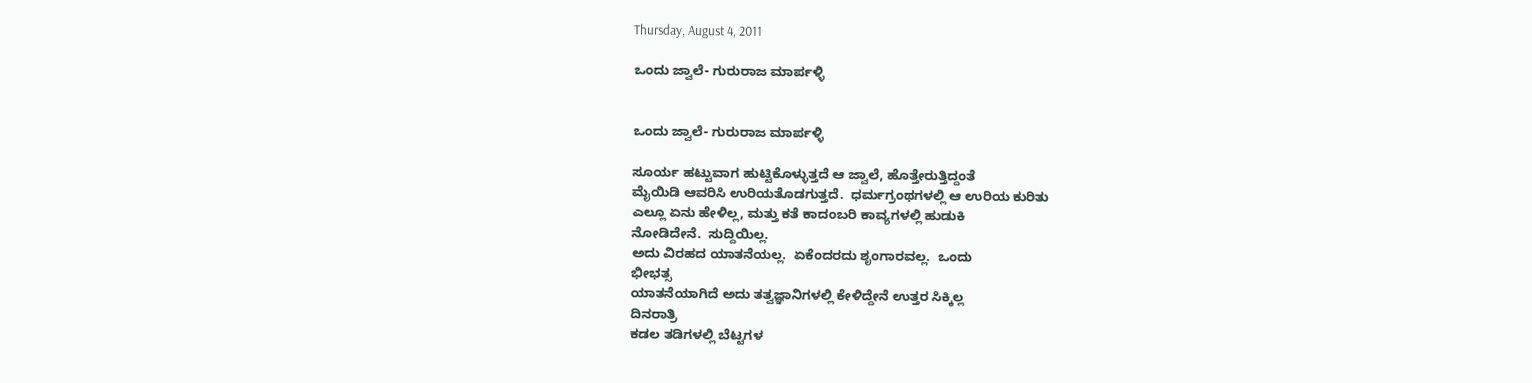Thursday, August 4, 2011

ಒಂದು ಜ್ವಾಲೆ- ಗುರುರಾಜ ಮಾರ್ಪಳ್ಳಿ


ಒಂದು ಜ್ವಾಲೆ- ಗುರುರಾಜ ಮಾರ್ಪಳ್ಳಿ

ಸೂರ್ಯ ಹಟ್ಟುವಾಗ ಹುಟ್ಟಿಕೊಳ್ಳುತ್ತದೆ ಆ ಜ್ವಾಲೆ, ಹೊತ್ತೇರುತ್ತಿದ್ದಂತೆ
ಮೈಯಿಡಿ ಆವರಿಸಿ ಉರಿಯತೊಡಗುತ್ತದೆ.  ಧರ್ಮಗ್ರಂಥಗಳಲ್ಲಿ ಆ ಉರಿಯ ಕುರಿತು
ಎಲ್ಲೂ ಏನು ಹೇಳಿಲ್ಲ, ಮತ್ತು ಕತೆ ಕಾದಂಬರಿ ಕಾವ್ಯಗಳಲ್ಲಿ ಹುಡುಕಿ
ನೋಡಿದೇನೆ.  ಸುದ್ದಿಯಿಲ್ಲ.
ಅದು ವಿರಹದ ಯಾತನೆಯಲ್ಲ.  ಏಕೆಂದರದು ಶೃಂಗಾರವಲ್ಲ.  ಒಂದು
ಭೀಭತ್ಸ
ಯಾತನೆಯಾಗಿದೆ ಅದು ತತ್ವಜ್ಞಾನಿಗಳಲ್ಲಿ ಕೇಳಿದ್ದೇನೆ ಉತ್ತರ ಸಿಕ್ಕಿಲ್ಲ
ದಿನರಾತ್ರಿ
ಕಡಲ ತಡಿಗಳಲ್ಲಿ ಬೆಟ್ಟಗಳ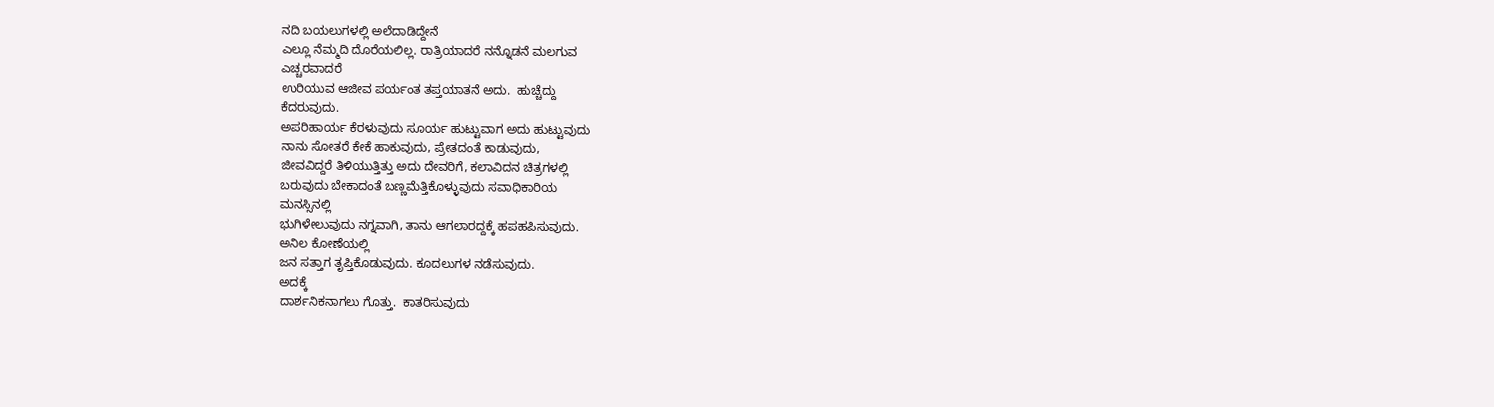ನದಿ ಬಯಲುಗಳಲ್ಲಿ ಅಲೆದಾಡಿದ್ದೇನೆ
ಎಲ್ಲೂ ನೆಮ್ಮದಿ ದೊರೆಯಲಿಲ್ಲ. ರಾತ್ರಿಯಾದರೆ ನನ್ನೊಡನೆ ಮಲಗುವ
ಎಚ್ಚರವಾದರೆ
ಉರಿಯುವ ಆಜೀವ ಪರ್ಯಂತ ತಪ್ತಯಾತನೆ ಅದು.  ಹುಚ್ಚೆದ್ದು
ಕೆದರುವುದು.
ಅಪರಿಹಾರ್ಯ ಕೆರಳುವುದು ಸೂರ್ಯ ಹುಟ್ಟುವಾಗ ಅದು ಹುಟ್ಟುವುದು
ನಾನು ಸೋತರೆ ಕೇಕೆ ಹಾಕುವುದು, ಪ್ರೇತದಂತೆ ಕಾಡುವುದು,
ಜೀವವಿದ್ದರೆ ತಿಳಿಯುತ್ತಿತ್ತು ಅದು ದೇವರಿಗೆ, ಕಲಾವಿದನ ಚಿತ್ರಗಳಲ್ಲಿ
ಬರುವುದು ಬೇಕಾದಂತೆ ಬಣ್ಣಮೆತ್ತಿಕೊಳ್ಳುವುದು ಸವಾಧಿಕಾರಿಯ
ಮನಸ್ಸಿನಲ್ಲಿ
ಭುಗಿಳೇಲುವುದು ನಗ್ನವಾಗಿ, ತಾನು ಆಗಲಾರದ್ದಕ್ಕೆ ಹಪಹಪಿಸುವುದು.
ಅನಿಲ ಕೋಣೆಯಲ್ಲಿ
ಜನ ಸತ್ತಾಗ ತೃಪ್ತಿಕೊಡುವುದು. ಕೂದಲುಗಳ ನಡೆಸುವುದು.
ಅದಕ್ಕೆ
ದಾರ್ಶನಿಕನಾಗಲು ಗೊತ್ತು.  ಕಾತರಿಸುವುದು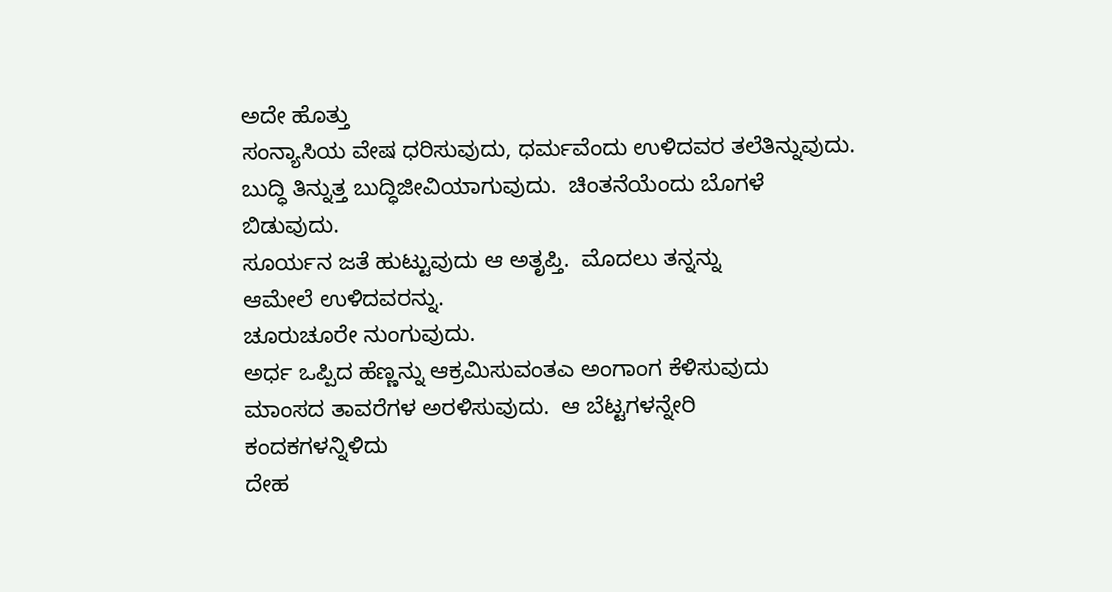ಅದೇ ಹೊತ್ತು
ಸಂನ್ಯಾಸಿಯ ವೇಷ ಧರಿಸುವುದು, ಧರ್ಮವೆಂದು ಉಳಿದವರ ತಲೆತಿನ್ನುವುದು.
ಬುದ್ಧಿ ತಿನ್ನುತ್ತ ಬುದ್ಧಿಜೀವಿಯಾಗುವುದು.  ಚಿಂತನೆಯೆಂದು ಬೊಗಳೆ
ಬಿಡುವುದು.
ಸೂರ್ಯನ ಜತೆ ಹುಟ್ಟುವುದು ಆ ಅತೃಪ್ತಿ.  ಮೊದಲು ತನ್ನನ್ನು
ಆಮೇಲೆ ಉಳಿದವರನ್ನು.
ಚೂರುಚೂರೇ ನುಂಗುವುದು.
ಅರ್ಧ ಒಪ್ಪಿದ ಹೆಣ್ಣನ್ನು ಆಕ್ರಮಿಸುವಂತಎ ಅಂಗಾಂಗ ಕೆಳಿಸುವುದು
ಮಾಂಸದ ತಾವರೆಗಳ ಅರಳಿಸುವುದು.  ಆ ಬೆಟ್ಟಗಳನ್ನೇರಿ
ಕಂದಕಗಳನ್ನಿಳಿದು
ದೇಹ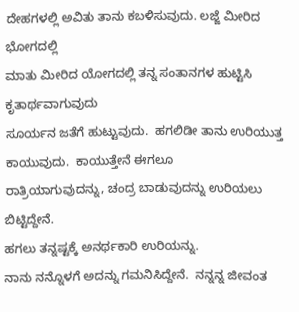ದೇಹಗಳಲ್ಲಿ ಅವಿತು ತಾನು ಕಬಳಿಸುವುದು. ಲಜ್ಜೆ ಮೀರಿದ
ಭೋಗದಲ್ಲಿ
ಮಾತು ಮೀರಿದ ಯೋಗದಲ್ಲಿ ತನ್ನ ಸಂತಾನಗಳ ಹುಟ್ಟಿಸಿ ಕೃತಾರ್ಥವಾಗುವುದು
ಸೂರ್ಯನ ಜತೆಗೆ ಹುಟ್ಟುವುದು.  ಹಗಲಿಡೀ ತಾನು ಉರಿಯುತ್ತ
ಕಾಯುವುದು.  ಕಾಯುತ್ತೇನೆ ಈಗಲೂ
ರಾತ್ರಿಯಾಗುವುದನ್ನು, ಚಂದ್ರ ಬಾಡುವುದನ್ನು ಉರಿಯಲು ಬಿಟ್ಟಿದ್ದೇನೆ.
ಹಗಲು ತನ್ನಷ್ಟಕ್ಕೆ ಅನರ್ಥಕಾರಿ ಉರಿಯನ್ನು.
ನಾನು ನನ್ನೊಳಗೆ ಅದನ್ನು ಗಮನಿಸಿದ್ದೇನೆ.  ನನ್ನನ್ನ ಜೀವಂತ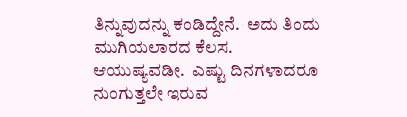ತಿನ್ನುವುದನ್ನು ಕಂಡಿದ್ದೇನೆ.  ಅದು ತಿಂದು ಮುಗಿಯಲಾರದ ಕೆಲಸ.
ಆಯುಷ್ಯವಡೀ.  ಎಷ್ಟು ದಿನಗಳಾದರೂ
ನುಂಗುತ್ತಲೇ ಇರುವ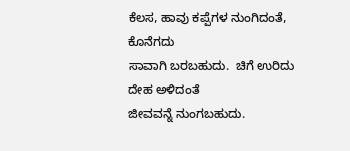ಕೆಲಸ, ಹಾವು ಕಪ್ಪೆಗಳ ನುಂಗಿದಂತೆ, ಕೊನೆಗದು
ಸಾವಾಗಿ ಬರಬಹುದು.  ಚಿಗೆ ಉರಿದು ದೇಹ ಅಳಿದಂತೆ
ಜೀವವನ್ನೆ ನುಂಗಬಹುದು.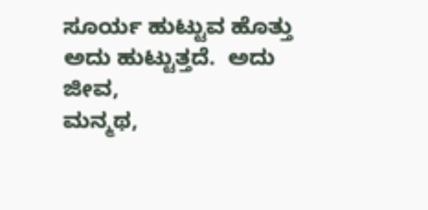ಸೂರ್ಯ ಹುಟ್ಟುವ ಹೊತ್ತು ಅದು ಹುಟ್ಟುತ್ತದೆ.  ಅದು ಜೀವ,
ಮನ್ಮಥ,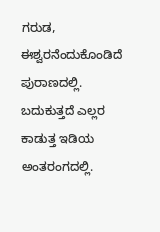ಗರುಡ,
ಈಶ್ವರನೆಂದುಕೊಂಡಿದೆ ಪುರಾಣದಲ್ಲಿ.  ಬದುಕುತ್ತದೆ ಎಲ್ಲರ
ಕಾಡುತ್ತ ಇಡಿಯ ಅಂತರಂಗದಲ್ಲಿ.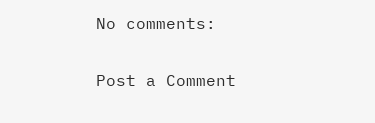No comments:

Post a Comment